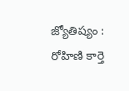జ్యోతిష్యం : రోహిణి కార్తె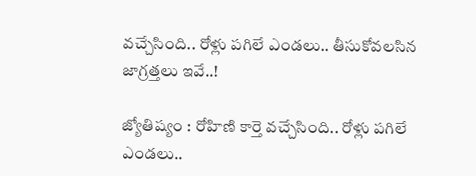వచ్చేసింది.. రోళ్లు పగిలే ఎండలు.. తీసుకోవలసిన జాగ్రత్తలు ఇవే..!

జ్యోతిష్యం : రోహిణి కార్తె వచ్చేసింది.. రోళ్లు పగిలే ఎండలు..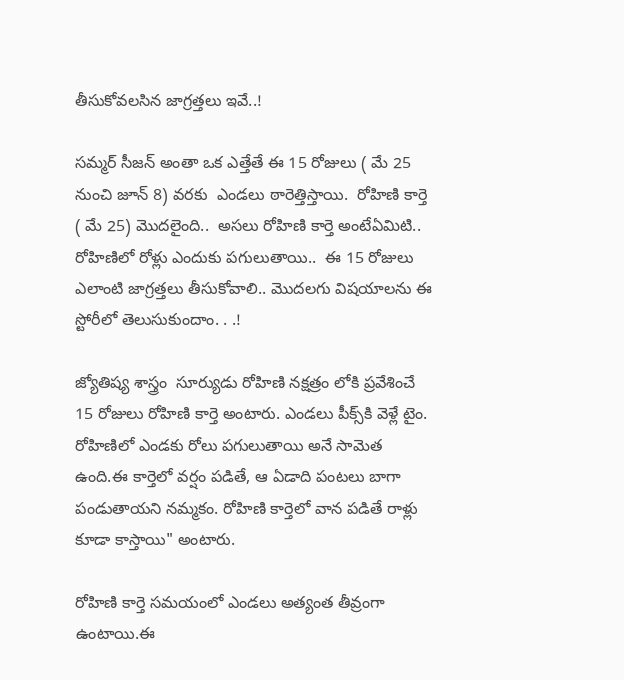తీసుకోవలసిన జాగ్రత్తలు ఇవే..!

సమ్మర్ సీజన్ అంతా ఒక ఎత్తేతే ఈ 15 రోజులు ( మే 25 నుంచి జూన్ 8) వరకు  ఎండలు ఠారెత్తిస్తాయి.  రోహిణి కార్తె ( మే 25) మొదలైంది..  అసలు రోహిణి కార్తె అంటేఏమిటి.. రోహిణిలో రోళ్లు ఎందుకు పగులుతాయి..  ఈ 15 రోజులు  ఎలాంటి జాగ్రత్తలు తీసుకోవాలి.. మొదలగు విషయాలను ఈ స్టోరీలో తెలుసుకుందాం. . .!

జ్యోతిష్య శాస్త్రం  సూర్యుడు రోహిణి నక్షత్రం లోకి ప్రవేశించే 15 రోజులు రోహిణి కార్తె అంటారు. ఎండలు పీక్స్‌కి వెళ్లే టైం. రోహిణిలో ఎండకు రోలు పగులుతాయి అనే సామెత ఉంది.ఈ కార్తెలో వర్షం పడితే, ఆ ఏడాది పంటలు బాగా పండుతాయని నమ్మకం. రోహిణి కార్తెలో వాన పడితే రాళ్లు కూడా కాస్తాయి" అంటారు.

రోహిణి కార్తె సమయంలో ఎండలు అత్యంత తీవ్రంగా ఉంటాయి.ఈ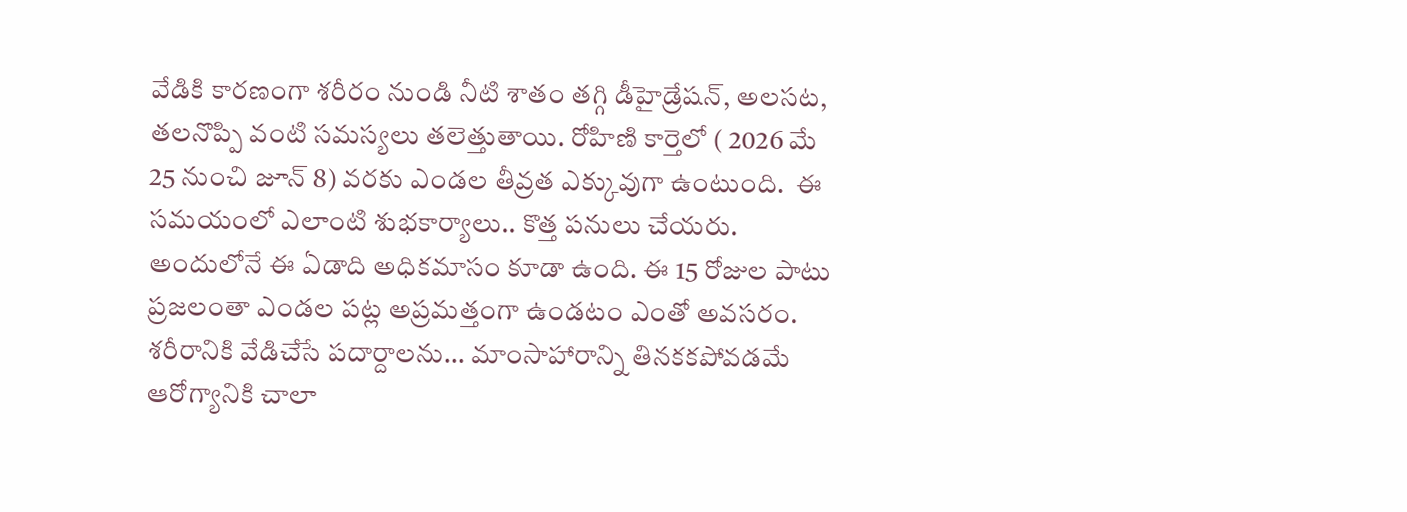వేడికి కారణంగా శరీరం నుండి నీటి శాతం తగ్గి డీహైడ్రేషన్, అలసట, తలనొప్పి వంటి సమస్యలు తలెత్తుతాయి. రోహిణి కార్తెలో ( 2026 మే 25 నుంచి జూన్ 8) వరకు ఎండల తీవ్రత ఎక్కువుగా ఉంటుంది.  ఈ సమయంలో ఎలాంటి శుభకార్యాలు.. కొత్త పనులు చేయరు.  అందులోనే ఈ ఏడాది అధికమాసం కూడా ఉంది. ఈ 15 రోజుల పాటు ప్రజలంతా ఎండల పట్ల అప్రమత్తంగా ఉండటం ఎంతో అవసరం. శరీరానికి వేడిచేసే పదార్దాలను... మాంసాహారాన్ని తినకకపోవడమే ఆరోగ్యానికి చాలా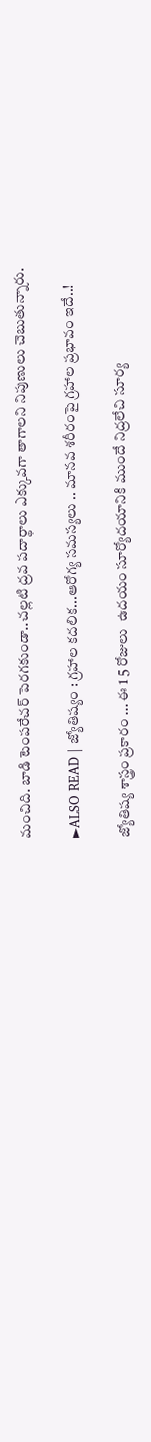మంచిది. బాడి టెంపరేచర్ పెరగకుండా..చల్లటి ద్రవ పదార్థాలు ఎక్కువగా తాగాలని నిపుణులు చెబుతున్నారు.

►ALSO READ | జ్యోతిష్యం : గ్రహాల కదలిక...ఆరోగ్య సమస్యలు .. మానవ శరీరంపై గ్రహాల ప్రభావం ఇదే..!

జ్యోతిష్య శాస్త్రం ప్రకారం ... ఈ 1 5 రోజులు  ఉదయం సూర్యోదయానికి ముందే నిద్రలేచి సూర్య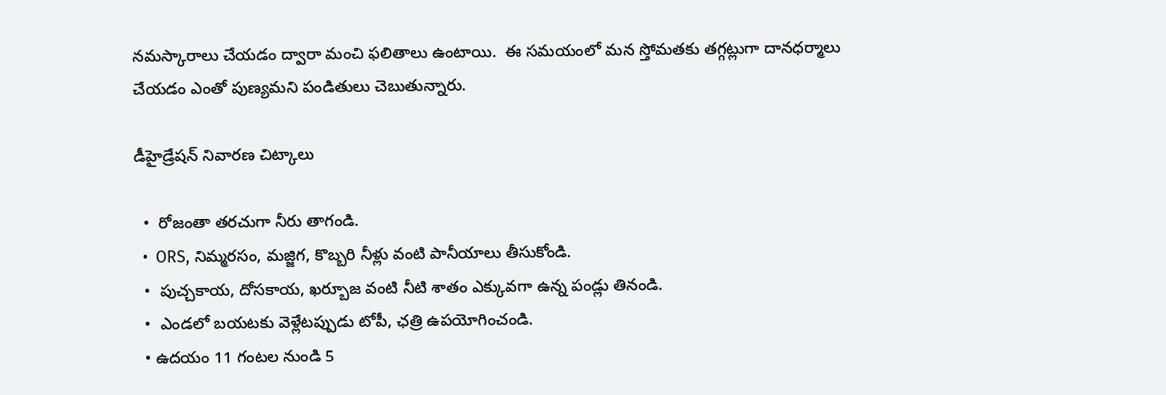నమస్కారాలు చేయడం ద్వారా మంచి ఫలితాలు ఉంటాయి.  ఈ సమయంలో మన స్తోమతకు తగ్గట్లుగా దానధర్మాలు చేయడం ఎంతో పుణ్యమని పండితులు చెబుతున్నారు.

డీహైడ్రేషన్ నివారణ చిట్కాలు

  •  రోజంతా తరచుగా నీరు తాగండి.
  •  ORS, నిమ్మరసం, మజ్జిగ, కొబ్బరి నీళ్లు వంటి పానీయాలు తీసుకోండి.
  •  పుచ్చకాయ, దోసకాయ, ఖర్బూజ వంటి నీటి శాతం ఎక్కువగా ఉన్న పండ్లు తినండి.
  •  ఎండలో బయటకు వెళ్లేటప్పుడు టోపీ, ఛత్రి ఉపయోగించండి.
  • ఉదయం 11 గంటల నుండి 5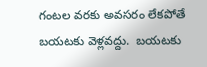గంటల వరకు అవసరం లేకపోతే బయటకు వెళ్లవద్దు.  బయటకు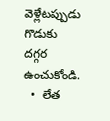వెళ్లేటప్పుడు గొడుకు దగ్గర ఉంచుకోండి.
  •  లేత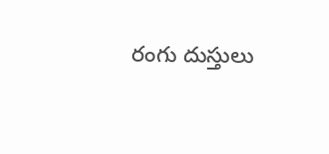రంగు దుస్తులు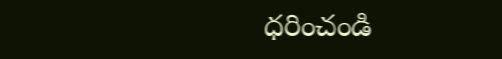ధరించండి